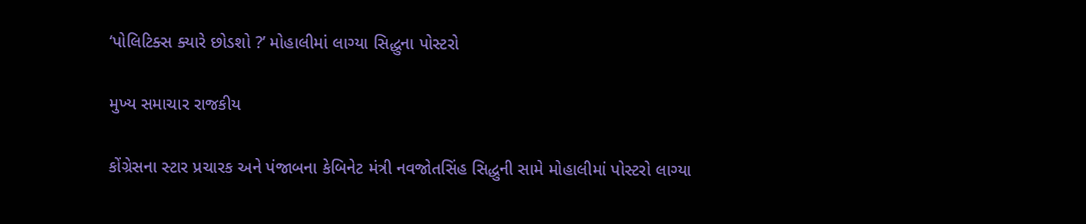‘પોલિટિક્સ ક્યારે છોડશો ?’ મોહાલીમાં લાગ્યા સિદ્ધુના પોસ્ટરો

મુખ્ય સમાચાર રાજકીય

કોંગ્રેસના સ્ટાર પ્રચારક અને પંજાબના કેબિનેટ મંત્રી નવજોતસિંહ સિદ્ધુની સામે મોહાલીમાં પોસ્ટરો લાગ્યા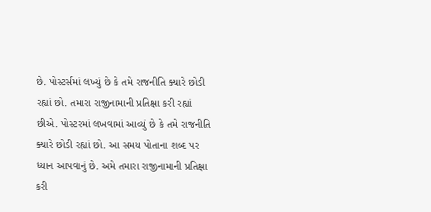છે. પોસ્ટર્સમાં લખ્યું છે કે તમે રાજનીતિ ક્યારે છોડી રહ્યાં છો. તમારા રાજીનામાની પ્રતિક્ષા કરી રહ્યાં છીએ. પોસ્ટરમાં લખવામાં આવ્યું છે કે તમે રાજનીતિ ક્યારે છોડી રહ્યાં છો. આ સમય પોતાના શબ્દ પર ધ્યાન આપવાનું છે. અમે તમારા રાજીનામાની પ્રતિક્ષા કરી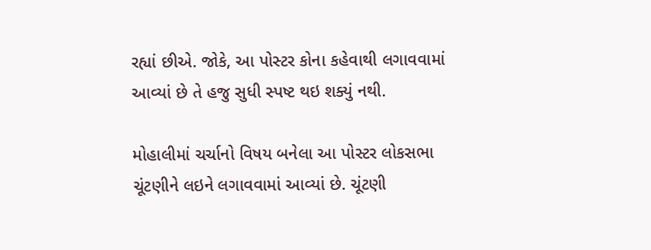રહ્યાં છીએ. જોકે, આ પોસ્ટર કોના કહેવાથી લગાવવામાં આવ્યાં છે તે હજુ સુધી સ્પષ્ટ થઇ શક્યું નથી.

મોહાલીમાં ચર્ચાનો વિષય બનેલા આ પોસ્ટર લોકસભા ચૂંટણીને લઇને લગાવવામાં આવ્યાં છે. ચૂંટણી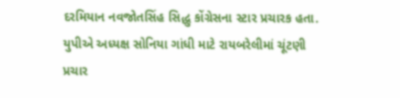દરમિયાન નવજોતસિંહ સિદ્ધુ કોંગ્રેસના સ્ટાર પ્રચારક હતા. યુપીએ અધ્યક્ષ સોનિયા ગાંધી માટે રાયબરેલીમાં ચૂંટણી પ્રચાર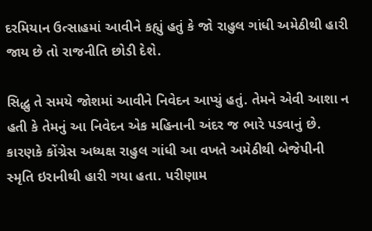દરમિયાન ઉત્સાહમાં આવીને કહ્યું હતું કે જો રાહુલ ગાંધી અમેઠીથી હારી જાય છે તો રાજનીતિ છોડી દેશે.

સિદ્ધુ તે સમયે જોશમાં આવીને નિવેદન આપ્યું હતું. તેમને એવી આશા ન હતી કે તેમનું આ નિવેદન એક મહિનાની અંદર જ ભારે પડવાનું છે. કારણકે કોંગ્રેસ અધ્યક્ષ રાહુલ ગાંધી આ વખતે અમેઠીથી બેજેપીની સ્મૃતિ ઇરાનીથી હારી ગયા હતા. પરીણામ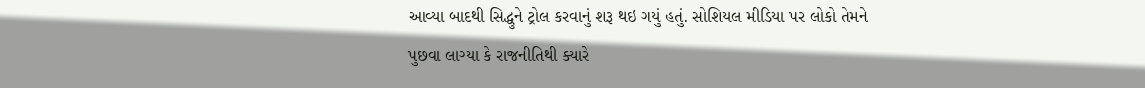આવ્યા બાદથી સિદ્ધુને ટ્રોલ કરવાનું શરૂ થઇ ગયું હતું. સોશિયલ મીડિયા પર લોકો તેમને પુછવા લાગ્યા કે રાજનીતિથી ક્યારે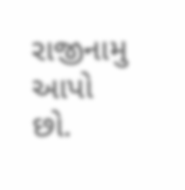રાજીનામુ આપો છો.